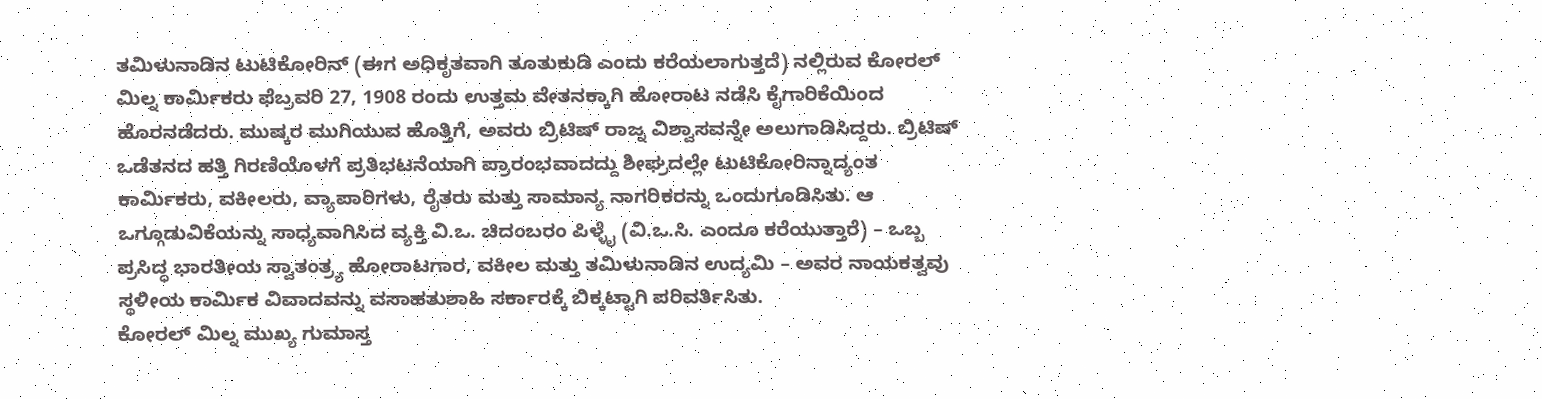ತಮಿಳುನಾಡಿನ ಟುಟಿಕೋರಿನ್ (ಈಗ ಅಧಿಕೃತವಾಗಿ ತೂತುಕುಡಿ ಎಂದು ಕರೆಯಲಾಗುತ್ತದೆ) ನಲ್ಲಿರುವ ಕೋರಲ್ ಮಿಲ್ನ ಕಾರ್ಮಿಕರು ಫೆಬ್ರವರಿ 27, 1908 ರಂದು ಉತ್ತಮ ವೇತನಕ್ಕಾಗಿ ಹೋರಾಟ ನಡೆಸಿ ಕೈಗಾರಿಕೆಯಿಂದ ಹೊರನಡೆದರು. ಮುಷ್ಕರ ಮುಗಿಯುವ ಹೊತ್ತಿಗೆ, ಅವರು ಬ್ರಿಟಿಷ್ ರಾಜ್ನ ವಿಶ್ವಾಸವನ್ನೇ ಅಲುಗಾಡಿಸಿದ್ದರು. ಬ್ರಿಟಿಷ್ ಒಡೆತನದ ಹತ್ತಿ ಗಿರಣಿಯೊಳಗೆ ಪ್ರತಿಭಟನೆಯಾಗಿ ಪ್ರಾರಂಭವಾದದ್ದು ಶೀಘ್ರದಲ್ಲೇ ಟುಟಿಕೋರಿನ್ನಾದ್ಯಂತ ಕಾರ್ಮಿಕರು, ವಕೀಲರು, ವ್ಯಾಪಾರಿಗಳು, ರೈತರು ಮತ್ತು ಸಾಮಾನ್ಯ ನಾಗರಿಕರನ್ನು ಒಂದುಗೂಡಿಸಿತು. ಆ ಒಗ್ಗೂಡುವಿಕೆಯನ್ನು ಸಾಧ್ಯವಾಗಿಸಿದ ವ್ಯಕ್ತಿ ವಿ.ಒ. ಚಿದಂಬರಂ ಪಿಳ್ಳೈ (ವಿ.ಒ.ಸಿ. ಎಂದೂ ಕರೆಯುತ್ತಾರೆ) – ಒಬ್ಬ ಪ್ರಸಿದ್ಧ ಭಾರತೀಯ ಸ್ವಾತಂತ್ರ್ಯ ಹೋರಾಟಗಾರ, ವಕೀಲ ಮತ್ತು ತಮಿಳುನಾಡಿನ ಉದ್ಯಮಿ – ಅವರ ನಾಯಕತ್ವವು ಸ್ಥಳೀಯ ಕಾರ್ಮಿಕ ವಿವಾದವನ್ನು ವಸಾಹತುಶಾಹಿ ಸರ್ಕಾರಕ್ಕೆ ಬಿಕ್ಕಟ್ಟಾಗಿ ಪರಿವರ್ತಿಸಿತು.
ಕೋರಲ್ ಮಿಲ್ನ ಮುಖ್ಯ ಗುಮಾಸ್ತ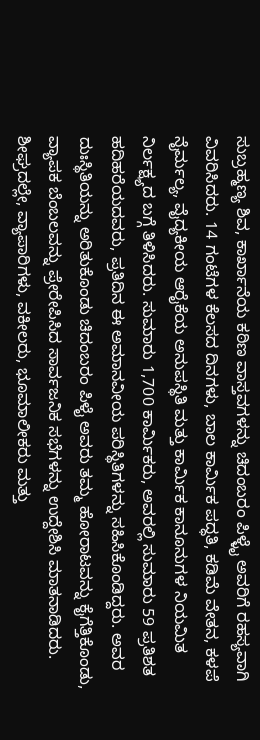ಸುಬ್ರಹ್ಮಣ್ಯ ಶಿವ, ಕಾರ್ಖಾನೆಯ ಕಠಿಣ ವಾಸ್ತವಗಳನ್ನು ಚಿದಂಬರಂ ಪಿಳ್ಳೈ ಅವರಿಗೆ ರಹಸ್ಯವಾಗಿ ವಿವರಿಸಿದರು. 14 ಗಂಟೆಗಳ ಕೆಲಸದ ದಿನಗಳು, ಬಾಲ ಕಾರ್ಮಿಕ ಪದ್ಧತಿ, ಕಡಿಮೆ ವೇತನ, ಕಳಪೆ ನೈರ್ಮಲ್ಯ, ವೈದ್ಯಕೀಯ ಆರೈಕೆಯ ಅನುಪಸ್ಥಿತಿ ಮತ್ತು ಕಾರ್ಮಿಕ ಕಾನೂನುಗಳ ನಿಯಮಿತ ನಿರ್ಲಕ್ಷ್ಯದ ಬಗ್ಗೆ ತಿಳಿಸಿದರು. ಸುಮಾರು 1,700 ಕಾರ್ಮಿಕರು, ಅವರಲ್ಲಿ ಸುಮಾರು 59 ಪ್ರತಿಶತ ಹದಿಹರೆಯದವರು, ಪ್ರತಿದಿನ ಈ ಅಮಾನವೀಯ ಪರಿಸ್ಥಿತಿಗಳನ್ನು ಸಹಿಸಿಕೊಂಡಿದ್ದರು. ಅವರ ದುಃಸ್ಥಿತಿಯನ್ನು ಅರಿತುಕೊಂಡು ಚಿದಂಬರಂ ಪಿಳೈ ಅವರು ತಮ್ಮ ಹೋರಾಟವನ್ನು ಕೈಗೆತ್ತಿಕೊಂಡು, ವ್ಯಾಪಕ ಬೆಂಬಲವನ್ನು ಪ್ರೇರೇಪಿಸಿದ ಸಾರ್ವಜನಿಕ ಸಭೆಗಳನ್ನು ಉದ್ದೇಶಿಸಿ ಮಾತನಾಡಿದರು. ಶೀಘ್ರದಲ್ಲೇ, ವ್ಯಾಪಾರಿಗಳು, ವಕೀಲರು, ಭೂಮಾಲೀಕರು ಮತ್ತು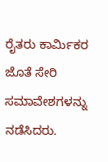ರೈತರು ಕಾರ್ಮಿಕರ ಜೊತೆ ಸೇರಿ ಸಮಾವೇಶಗಳನ್ನು ನಡೆಸಿದರು.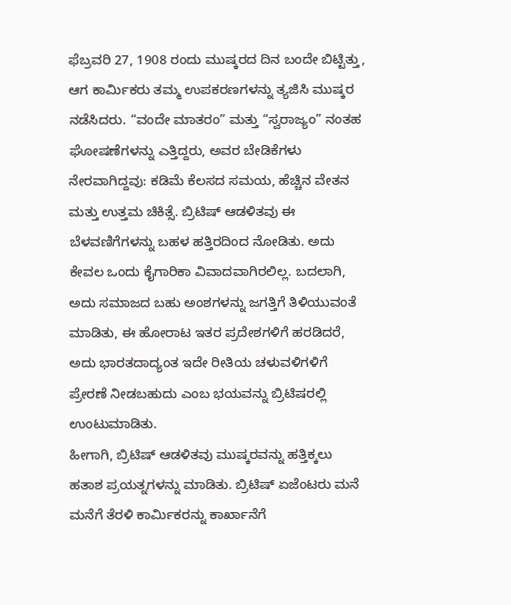ಫೆಬ್ರವರಿ 27, 1908 ರಂದು ಮುಷ್ಕರದ ದಿನ ಬಂದೇ ಬಿಟ್ಟಿತ್ತು, ಆಗ ಕಾರ್ಮಿಕರು ತಮ್ಮ ಉಪಕರಣಗಳನ್ನು ತ್ಯಜಿಸಿ ಮುಷ್ಕರ ನಡೆಸಿದರು. “ವಂದೇ ಮಾತರಂ” ಮತ್ತು “ಸ್ವರಾಜ್ಯಂ” ನಂತಹ ಘೋಷಣೆಗಳನ್ನು ಎತ್ತಿದ್ದರು, ಅವರ ಬೇಡಿಕೆಗಳು ನೇರವಾಗಿದ್ದವು: ಕಡಿಮೆ ಕೆಲಸದ ಸಮಯ, ಹೆಚ್ಚಿನ ವೇತನ ಮತ್ತು ಉತ್ತಮ ಚಿಕಿತ್ಸೆ. ಬ್ರಿಟಿಷ್ ಆಡಳಿತವು ಈ ಬೆಳವಣಿಗೆಗಳನ್ನು ಬಹಳ ಹತ್ತಿರದಿಂದ ನೋಡಿತು. ಅದು ಕೇವಲ ಒಂದು ಕೈಗಾರಿಕಾ ವಿವಾದವಾಗಿರಲಿಲ್ಲ. ಬದಲಾಗಿ, ಅದು ಸಮಾಜದ ಬಹು ಅಂಶಗಳನ್ನು ಜಗತ್ತಿಗೆ ತಿಳಿಯುವಂತೆ ಮಾಡಿತು, ಈ ಹೋರಾಟ ಇತರ ಪ್ರದೇಶಗಳಿಗೆ ಹರಡಿದರೆ, ಅದು ಭಾರತದಾದ್ಯಂತ ಇದೇ ರೀತಿಯ ಚಳುವಳಿಗಳಿಗೆ ಪ್ರೇರಣೆ ನೀಡಬಹುದು ಎಂಬ ಭಯವನ್ನು ಬ್ರಿಟಿಷರಲ್ಲಿ ಉಂಟುಮಾಡಿತು.
ಹೀಗಾಗಿ, ಬ್ರಿಟಿಷ್ ಆಡಳಿತವು ಮುಷ್ಕರವನ್ನು ಹತ್ತಿಕ್ಕಲು ಹತಾಶ ಪ್ರಯತ್ನಗಳನ್ನು ಮಾಡಿತು. ಬ್ರಿಟಿಷ್ ಏಜೆಂಟರು ಮನೆ ಮನೆಗೆ ತೆರಳಿ ಕಾರ್ಮಿಕರನ್ನು ಕಾರ್ಖಾನೆಗೆ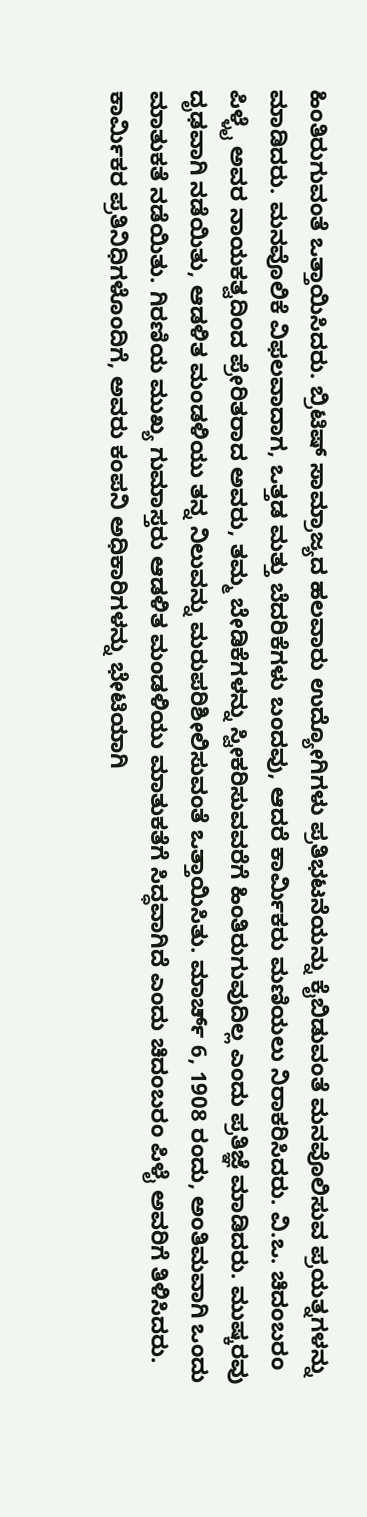ಹಿಂತಿರುಗುವಂತೆ ಒತ್ತಾಯಿಸಿದರು. ಬ್ರಿಟಿಷ್ ಸಾಮ್ರಾಜ್ಯದ ಹಲವಾರು ಉದ್ಯೋಗಿಗಳು ಪ್ರತಿಭಟನೆಯನ್ನು ಕೈಬಿಡುವಂತೆ ಮನವೊಲಿಸುವ ಪ್ರಯತ್ನಗಳನ್ನು ಮಾಡಿದರು. ಮನವೊಲಿಕೆ ವಿಫಲವಾದಾಗ, ಒತ್ತಡ ಮತ್ತು ಬೆದರಿಕೆಗಳು ಬಂದವು, ಆದರೆ ಕಾರ್ಮಿಕರು ಮಣಿಯಲು ನಿರಾಕರಿಸಿದರು. ವಿ.ಒ. ಚಿದಂಬರಂ ಪಿಳ್ಳೈ ಅವರ ನಾಯಕತ್ವದಿಂದ ಪ್ರೇರಿತರಾದ ಅವರು, ತಮ್ಮ ಬೇಡಿಕೆಗಳನ್ನು ಸ್ವೀಕರಿಸುವವರೆಗೆ ಹಿಂತಿರುಗುವುದಿಲ್ಲ ಎಂದು ಪ್ರತಿಜ್ಞೆ ಮಾಡಿದರು. ಮುಷ್ಕರವು ದೃಢವಾಗಿ ನಡೆಯಿತು, ಆಡಳಿತ ಮಂಡಳಿಯು ತನ್ನ ನಿಲುವನ್ನು ಮರುಪರಿಶೀಲಿಸುವಂತೆ ಒತ್ತಾಯಿಸಿತು. ಮಾರ್ಚ್ 6, 1908 ರಂದು, ಅಂತಿಮವಾಗಿ ಒಂದು ಮಾತುಕತೆ ನಡೆಯಿತು. ಗಿರಣಿಯ ಮುಖ್ಯ ಗುಮಾಸ್ತರು ಆಡಳಿತ ಮಂಡಳಿಯು ಮಾತುಕತೆಗೆ ಸಿದ್ಧವಾಗಿದೆ ಎಂದು ಚಿದಂಬರಂ ಪಿಳೈ ಅವರಿಗೆ ತಿಳಿಸಿದರು. ಕಾರ್ಮಿಕರ ಪ್ರತಿನಿಧಿಗಳೊಂದಿಗೆ, ಅವರು ಕಂಪನಿ ಅಧಿಕಾರಿಗಳನ್ನು ಭೇಟಿಯಾಗಿ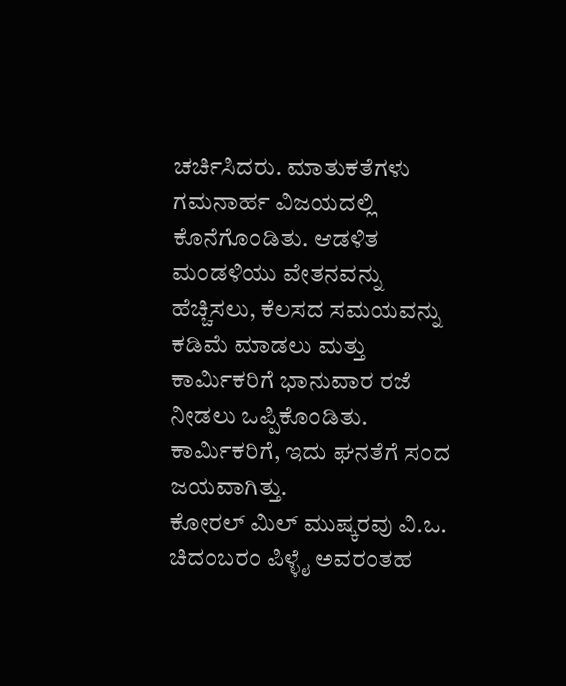ಚರ್ಚಿಸಿದರು. ಮಾತುಕತೆಗಳು ಗಮನಾರ್ಹ ವಿಜಯದಲ್ಲಿ ಕೊನೆಗೊಂಡಿತು. ಆಡಳಿತ ಮಂಡಳಿಯು ವೇತನವನ್ನು ಹೆಚ್ಚಿಸಲು, ಕೆಲಸದ ಸಮಯವನ್ನು ಕಡಿಮೆ ಮಾಡಲು ಮತ್ತು ಕಾರ್ಮಿಕರಿಗೆ ಭಾನುವಾರ ರಜೆ ನೀಡಲು ಒಪ್ಪಿಕೊಂಡಿತು. ಕಾರ್ಮಿಕರಿಗೆ, ಇದು ಘನತೆಗೆ ಸಂದ ಜಯವಾಗಿತ್ತು.
ಕೋರಲ್ ಮಿಲ್ ಮುಷ್ಕರವು ವಿ.ಒ. ಚಿದಂಬರಂ ಪಿಳ್ಳೈ ಅವರಂತಹ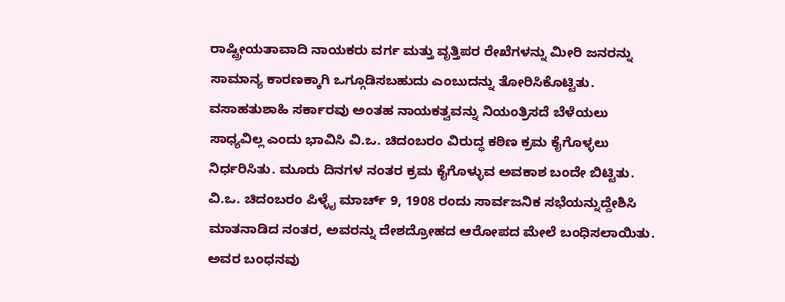ರಾಷ್ಟ್ರೀಯತಾವಾದಿ ನಾಯಕರು ವರ್ಗ ಮತ್ತು ವೃತ್ತಿಪರ ರೇಖೆಗಳನ್ನು ಮೀರಿ ಜನರನ್ನು ಸಾಮಾನ್ಯ ಕಾರಣಕ್ಕಾಗಿ ಒಗ್ಗೂಡಿಸಬಹುದು ಎಂಬುದನ್ನು ತೋರಿಸಿಕೊಟ್ಟಿತು. ವಸಾಹತುಶಾಹಿ ಸರ್ಕಾರವು ಅಂತಹ ನಾಯಕತ್ವವನ್ನು ನಿಯಂತ್ರಿಸದೆ ಬೆಳೆಯಲು ಸಾಧ್ಯವಿಲ್ಲ ಎಂದು ಭಾವಿಸಿ ವಿ.ಒ. ಚಿದಂಬರಂ ವಿರುದ್ಧ ಕಠಿಣ ಕ್ರಮ ಕೈಗೊಳ್ಳಲು ನಿರ್ಧರಿಸಿತು. ಮೂರು ದಿನಗಳ ನಂತರ ಕ್ರಮ ಕೈಗೊಳ್ಳುವ ಅವಕಾಶ ಬಂದೇ ಬಿಟ್ಟಿತು. ವಿ.ಒ. ಚಿದಂಬರಂ ಪಿಳ್ಳೈ ಮಾರ್ಚ್ 9, 1908 ರಂದು ಸಾರ್ವಜನಿಕ ಸಭೆಯನ್ನುದ್ದೇಶಿಸಿ ಮಾತನಾಡಿದ ನಂತರ, ಅವರನ್ನು ದೇಶದ್ರೋಹದ ಆರೋಪದ ಮೇಲೆ ಬಂಧಿಸಲಾಯಿತು. ಅವರ ಬಂಧನವು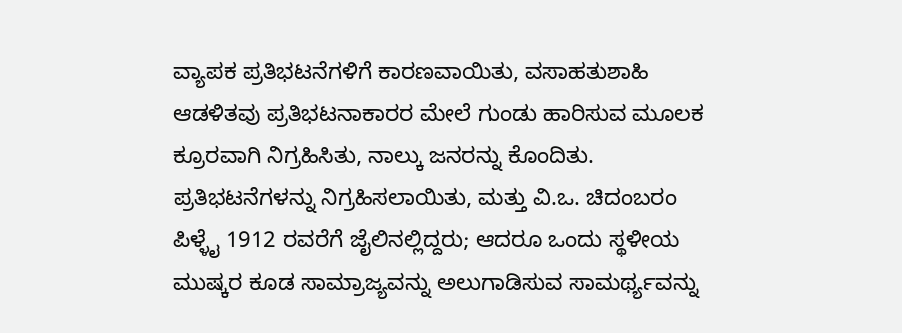ವ್ಯಾಪಕ ಪ್ರತಿಭಟನೆಗಳಿಗೆ ಕಾರಣವಾಯಿತು, ವಸಾಹತುಶಾಹಿ ಆಡಳಿತವು ಪ್ರತಿಭಟನಾಕಾರರ ಮೇಲೆ ಗುಂಡು ಹಾರಿಸುವ ಮೂಲಕ ಕ್ರೂರವಾಗಿ ನಿಗ್ರಹಿಸಿತು, ನಾಲ್ಕು ಜನರನ್ನು ಕೊಂದಿತು. ಪ್ರತಿಭಟನೆಗಳನ್ನು ನಿಗ್ರಹಿಸಲಾಯಿತು, ಮತ್ತು ವಿ.ಒ. ಚಿದಂಬರಂ ಪಿಳ್ಳೈ 1912 ರವರೆಗೆ ಜೈಲಿನಲ್ಲಿದ್ದರು; ಆದರೂ ಒಂದು ಸ್ಥಳೀಯ ಮುಷ್ಕರ ಕೂಡ ಸಾಮ್ರಾಜ್ಯವನ್ನು ಅಲುಗಾಡಿಸುವ ಸಾಮರ್ಥ್ಯವನ್ನು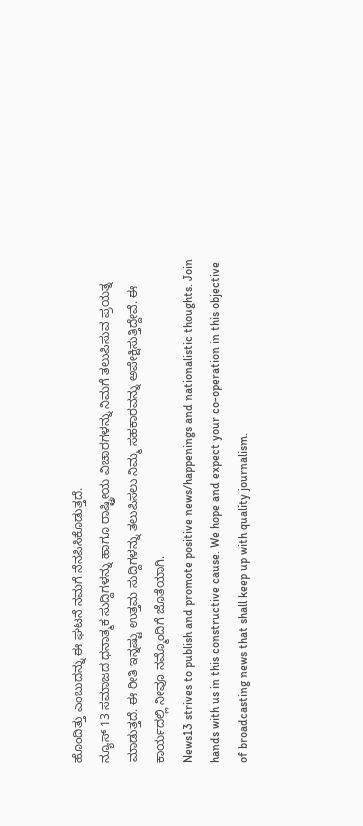ಹೊಂದಿತ್ತು ಎಂಬುದನ್ನು ಈ ಘಟನೆ ನಮಗೆ ನೆನಪಿಸಿಕೊಡುತ್ತದೆ.
ನ್ಯೂಸ್ 13 ಸಮಾಜದ ಧನಾತ್ಮಕ ಸುದ್ದಿಗಳನ್ನು ಹಾಗೂ ರಾಷ್ಟ್ರೀಯ ವಿಚಾರಗಳನ್ನು ನಿಮಗೆ ತಲುಪಿಸುವ ಪ್ರಯತ್ನ ಮಾಡುತ್ತದೆ. ಈ ರೀತಿ ಇನ್ನಷ್ಟು ಉತ್ತಮ ಸುದ್ದಿಗಳನ್ನು ತಲುಪಿಸಲು ನಿಮ್ಮ ಸಹಕಾರವನ್ನು ಅಪೇಕ್ಷಿಸುತ್ತಿದ್ದೇವೆ. ಈ ಕಾರ್ಯದಲ್ಲಿ ನೀವೂ ನಮ್ಮೊಂದಿಗೆ ಜೊತೆಯಾಗಿ.
News13 strives to publish and promote positive news/happenings and nationalistic thoughts. Join hands with us in this constructive cause. We hope and expect your co-operation in this objective of broadcasting news that shall keep up with quality journalism.